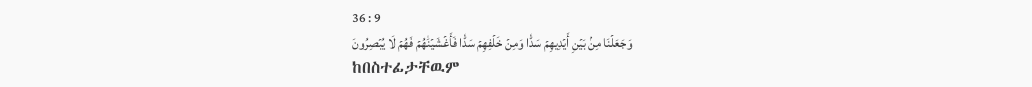36 : 9
وَجَعَلۡنَا مِنۢ بَيۡنِ أَيۡدِيهِمۡ سَدّٗا وَمِنۡ خَلۡفِهِمۡ سَدّٗا فَأَغۡشَيۡنَٰهُمۡ فَهُمۡ لَا يُبۡصِرُونَ
ከበስተፊታቸዉም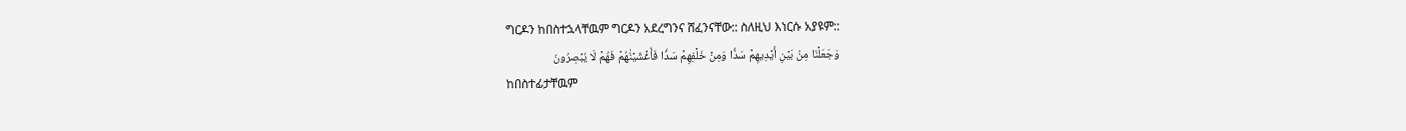ግርዶን ከበስተኋላቸዉም ግርዶን አደረግንና ሸፈንናቸው:: ስለዚህ እነርሱ አያዩም::
وَجَعَلۡنَا مِنۢ بَيۡنِ أَيۡدِيهِمۡ سَدّٗا وَمِنۡ خَلۡفِهِمۡ سَدّٗا فَأَغۡشَيۡنَٰهُمۡ فَهُمۡ لَا يُبۡصِرُونَ
ከበስተፊታቸዉም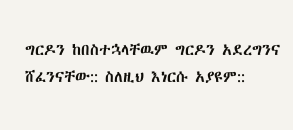ግርዶን ከበስተኋላቸዉም ግርዶን አደረግንና ሸፈንናቸው:: ስለዚህ እነርሱ አያዩም::